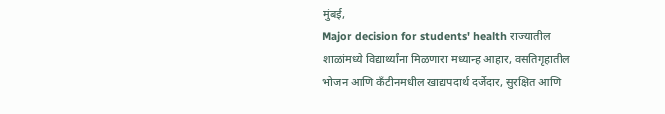मुंबई,
Major decision for students' health राज्यातील शाळांमध्ये विद्यार्थ्यांना मिळणारा मध्यान्ह आहार, वसतिगृहातील भोजन आणि कँटीनमधील खाद्यपदार्थ दर्जेदार, सुरक्षित आणि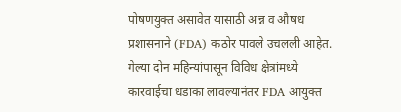पोषणयुक्त असावेत यासाठी अन्न व औषध प्रशासनाने (FDA) कठोर पावले उचलली आहेत. गेल्या दोन महिन्यांपासून विविध क्षेत्रांमध्ये कारवाईचा धडाका लावल्यानंतर FDA आयुक्त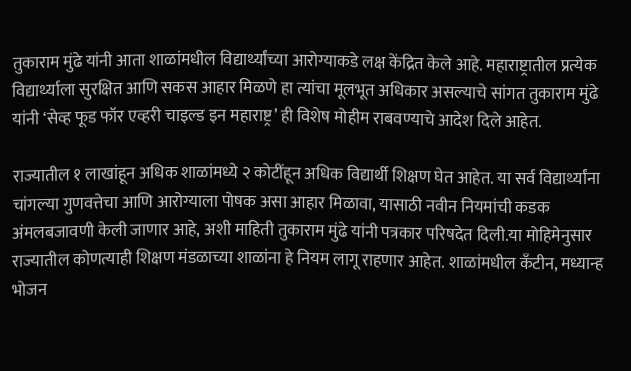तुकाराम मुंढे यांनी आता शाळांमधील विद्यार्थ्यांच्या आरोग्याकडे लक्ष केंद्रित केले आहे. महाराष्ट्रातील प्रत्येक विद्यार्थ्याला सुरक्षित आणि सकस आहार मिळणे हा त्यांचा मूलभूत अधिकार असल्याचे सांगत तुकाराम मुंढे यांनी ‘सेव्ह फूड फॉर एव्हरी चाइल्ड इन महाराष्ट्र’ ही विशेष मोहीम राबवण्याचे आदेश दिले आहेत.

राज्यातील १ लाखांहून अधिक शाळांमध्ये २ कोटींहून अधिक विद्यार्थी शिक्षण घेत आहेत. या सर्व विद्यार्थ्यांना चांगल्या गुणवत्तेचा आणि आरोग्याला पोषक असा आहार मिळावा, यासाठी नवीन नियमांची कडक अंमलबजावणी केली जाणार आहे, अशी माहिती तुकाराम मुंढे यांनी पत्रकार परिषदेत दिली.या मोहिमेनुसार राज्यातील कोणत्याही शिक्षण मंडळाच्या शाळांना हे नियम लागू राहणार आहेत. शाळांमधील कँटीन, मध्यान्ह भोजन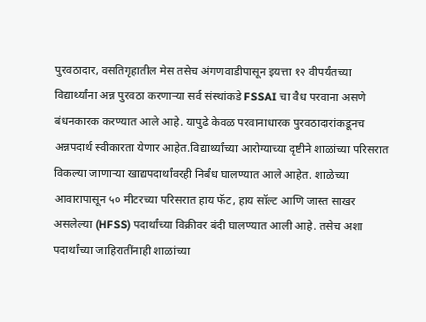पुरवठादार, वसतिगृहातील मेस तसेच अंगणवाडीपासून इयत्ता १२ वीपर्यंतच्या विद्यार्थ्यांना अन्न पुरवठा करणाऱ्या सर्व संस्थांकडे FSSAI चा वैध परवाना असणे बंधनकारक करण्यात आले आहे. यापुढे केवळ परवानाधारक पुरवठादारांकडूनच अन्नपदार्थ स्वीकारता येणार आहेत.विद्यार्थ्यांच्या आरोग्याच्या दृष्टीने शाळांच्या परिसरात विकल्या जाणाऱ्या खाद्यपदार्थांवरही निर्बंध घालण्यात आले आहेत. शाळेच्या आवारापासून ५० मीटरच्या परिसरात हाय फॅट, हाय सॉल्ट आणि जास्त साखर असलेल्या (HFSS) पदार्थांच्या विक्रीवर बंदी घालण्यात आली आहे. तसेच अशा पदार्थांच्या जाहिरातींनाही शाळांच्या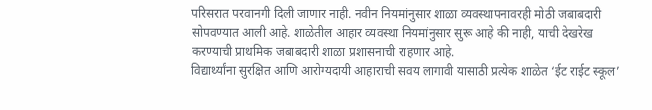परिसरात परवानगी दिली जाणार नाही. नवीन नियमांनुसार शाळा व्यवस्थापनावरही मोठी जबाबदारी सोपवण्यात आली आहे. शाळेतील आहार व्यवस्था नियमांनुसार सुरू आहे की नाही, याची देखरेख करण्याची प्राथमिक जबाबदारी शाळा प्रशासनाची राहणार आहे.
विद्यार्थ्यांना सुरक्षित आणि आरोग्यदायी आहाराची सवय लागावी यासाठी प्रत्येक शाळेत ‘ईट राईट स्कूल’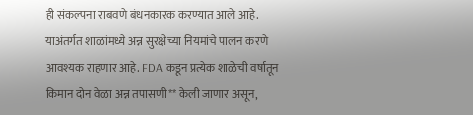ही संकल्पना राबवणे बंधनकारक करण्यात आले आहे. याअंतर्गत शाळांमध्ये अन्न सुरक्षेच्या नियमांचे पालन करणे आवश्यक राहणार आहे. FDA कडून प्रत्येक शाळेची वर्षातून किमान दोन वेळा अन्न तपासणी** केली जाणार असून,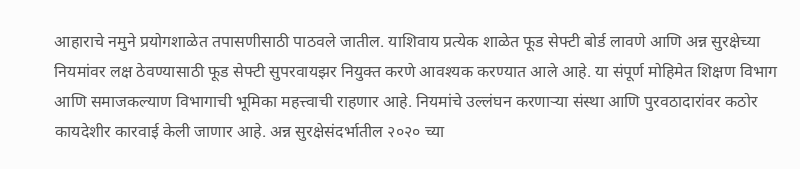आहाराचे नमुने प्रयोगशाळेत तपासणीसाठी पाठवले जातील. याशिवाय प्रत्येक शाळेत फूड सेफ्टी बोर्ड लावणे आणि अन्न सुरक्षेच्या नियमांवर लक्ष ठेवण्यासाठी फूड सेफ्टी सुपरवायझर नियुक्त करणे आवश्यक करण्यात आले आहे. या संपूर्ण मोहिमेत शिक्षण विभाग आणि समाजकल्याण विभागाची भूमिका महत्त्वाची राहणार आहे. नियमांचे उल्लंघन करणाऱ्या संस्था आणि पुरवठादारांवर कठोर कायदेशीर कारवाई केली जाणार आहे. अन्न सुरक्षेसंदर्भातील २०२० च्या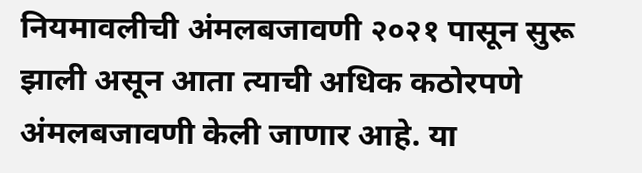नियमावलीची अंमलबजावणी २०२१ पासून सुरू झाली असून आता त्याची अधिक कठोरपणे अंमलबजावणी केली जाणार आहे. या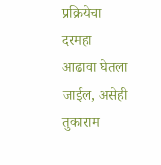प्रक्रियेचा दरमहा आढावा घेतला जाईल, असेही तुकाराम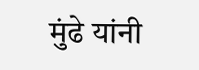मुंढे यांनी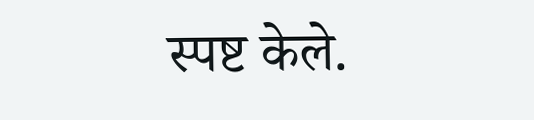स्पष्ट केले.